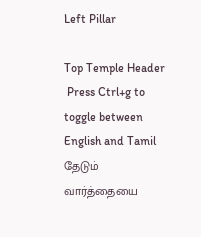Left Pillar

Top Temple Header
 Press Ctrl+g to toggle between English and Tamil
தேடும் வார்த்தையை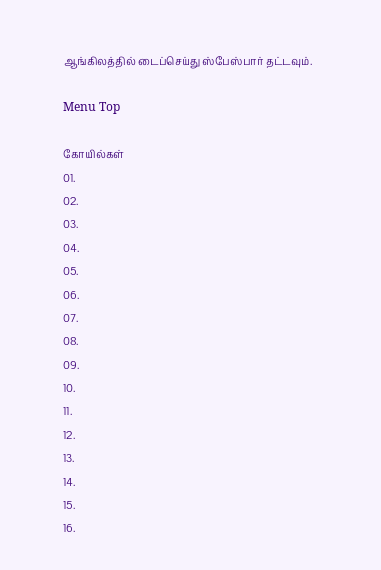ஆங்கிலத்தில் டைப்செய்து ஸ்பேஸ்பார் தட்டவும்.

Menu Top

கோயில்கள்
01.
02.
03.
04.
05.
06.
07.
08.
09.
10.
11.
12.
13.
14.
15.
16.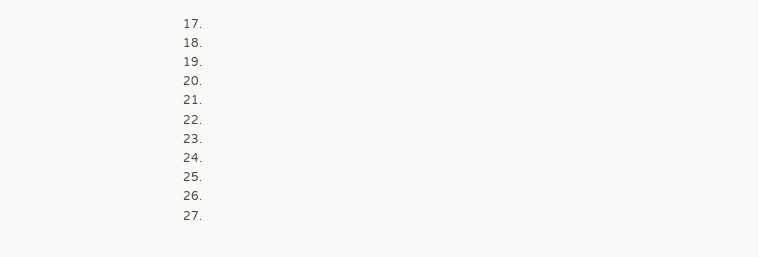17.
18.
19.
20.
21.
22.
23.
24.
25.
26.
27.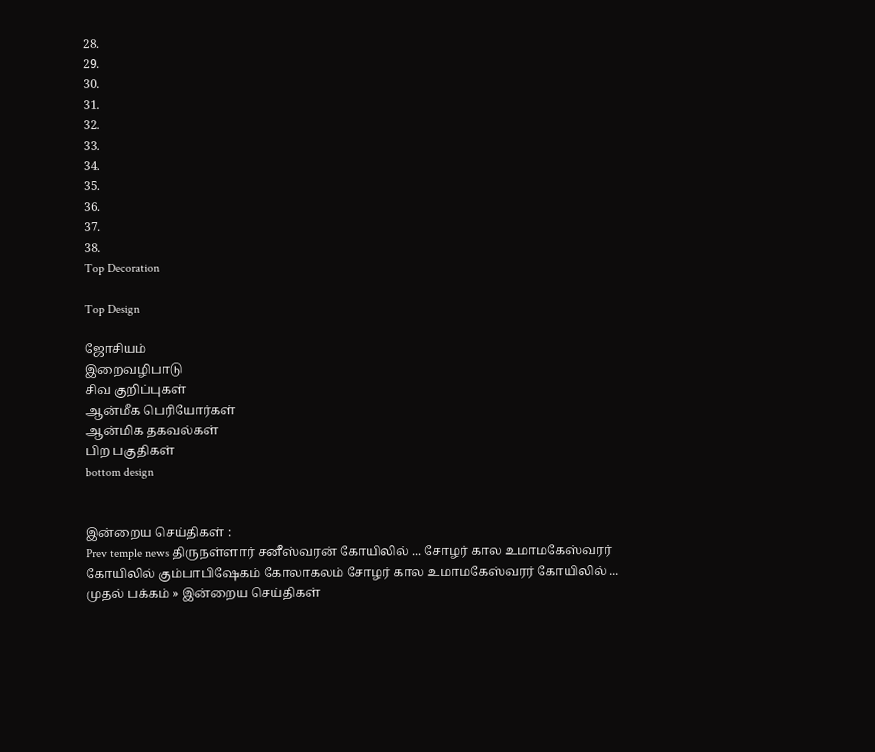28.
29.
30.
31.
32.
33.
34.
35.
36.
37.
38.
Top Decoration

Top Design

ஜோசியம்
இறைவழிபாடு
சிவ குறிப்புகள்
ஆன்மீக பெரியோர்கள்
ஆன்மிக தகவல்கள்
பிற பகுதிகள்
bottom design


இன்றைய செய்திகள் :
Prev temple news திருநள்ளார் சனீஸ்வரன் கோயிலில் ... சோழர் கால உமாமகேஸ்வரர் கோயிலில் கும்பாபிஷேகம் கோலாகலம் சோழர் கால உமாமகேஸ்வரர் கோயிலில் ...
முதல் பக்கம் » இன்றைய செய்திகள்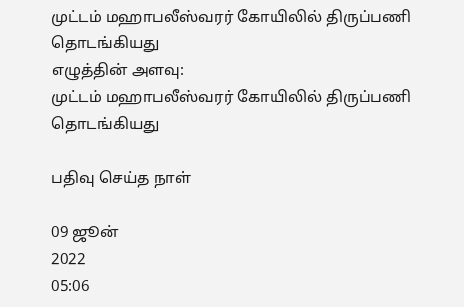முட்டம் மஹாபலீஸ்வரர் கோயிலில் திருப்பணி தொடங்கியது
எழுத்தின் அளவு:
முட்டம் மஹாபலீஸ்வரர் கோயிலில் திருப்பணி தொடங்கியது

பதிவு செய்த நாள்

09 ஜூன்
2022
05:06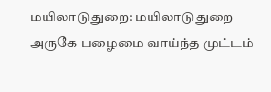மயிலாடுதுறை: மயிலாடுதுறை அருகே பழைமை வாய்ந்த முட்டம்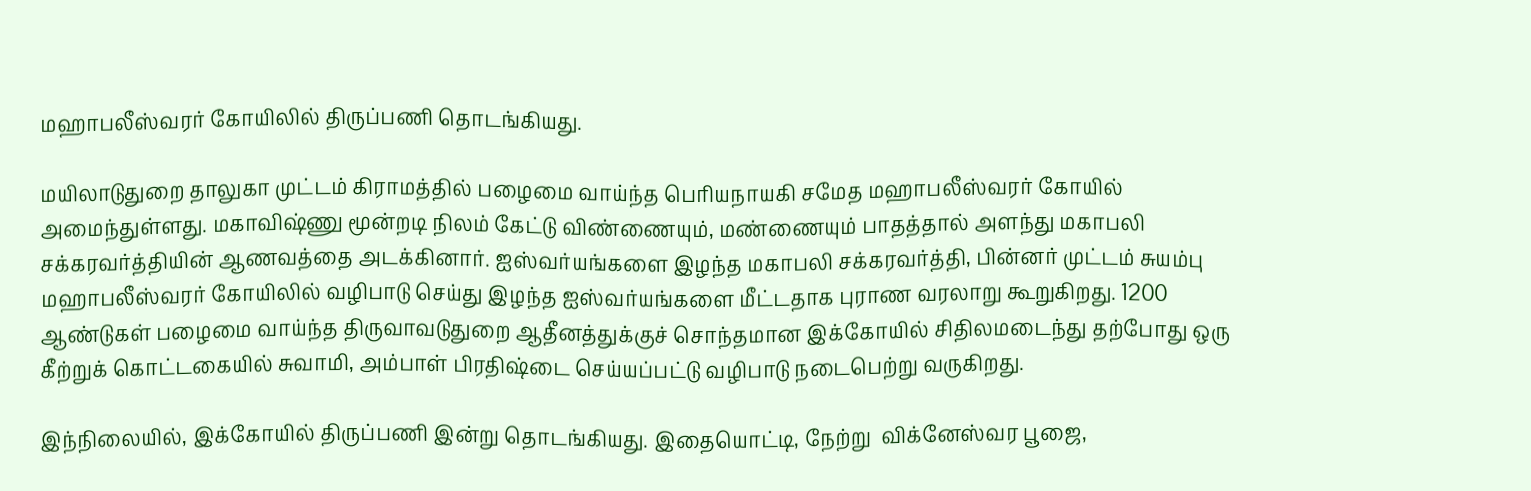மஹாபலீஸ்வரர் கோயிலில் திருப்பணி தொடங்கியது.

மயிலாடுதுறை தாலுகா முட்டம் கிராமத்தில் பழைமை வாய்ந்த பெரியநாயகி சமேத மஹாபலீஸ்வரர் கோயில் அமைந்துள்ளது. மகாவிஷ்ணு மூன்றடி நிலம் கேட்டு விண்ணையும், மண்ணையும் பாதத்தால் அளந்து மகாபலி சக்கரவர்த்தியின் ஆணவத்தை அடக்கினார். ஐஸ்வர்யங்களை இழந்த மகாபலி சக்கரவர்த்தி, பின்னர் முட்டம் சுயம்பு மஹாபலீஸ்வரர் கோயிலில் வழிபாடு செய்து இழந்த ஐஸ்வர்யங்களை மீட்டதாக புராண வரலாறு கூறுகிறது. 1200 ஆண்டுகள் பழைமை வாய்ந்த திருவாவடுதுறை ஆதீனத்துக்குச் சொந்தமான இக்கோயில் சிதிலமடைந்து தற்போது ஒரு கீற்றுக் கொட்டகையில் சுவாமி, அம்பாள் பிரதிஷ்டை செய்யப்பட்டு வழிபாடு நடைபெற்று வருகிறது.

இந்நிலையில், இக்கோயில் திருப்பணி இன்று தொடங்கியது. இதையொட்டி, நேற்று  விக்னேஸ்வர பூஜை,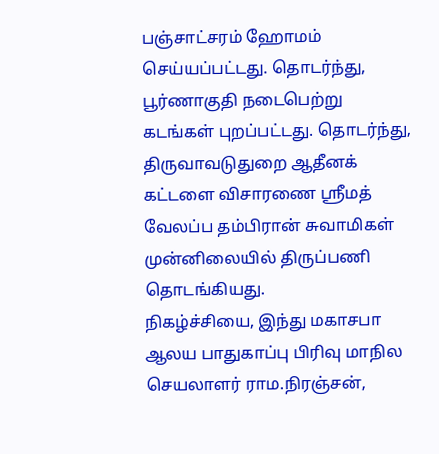பஞ்சாட்சரம் ஹோமம் செய்யப்பட்டது. தொடர்ந்து, பூர்ணாகுதி நடைபெற்று கடங்கள் புறப்பட்டது. தொடர்ந்து, திருவாவடுதுறை ஆதீனக் கட்டளை விசாரணை ஸ்ரீமத் வேலப்ப தம்பிரான் சுவாமிகள் முன்னிலையில் திருப்பணி தொடங்கியது.
நிகழ்ச்சியை, இந்து மகாசபா ஆலய பாதுகாப்பு பிரிவு மாநில செயலாளர் ராம.நிரஞ்சன்,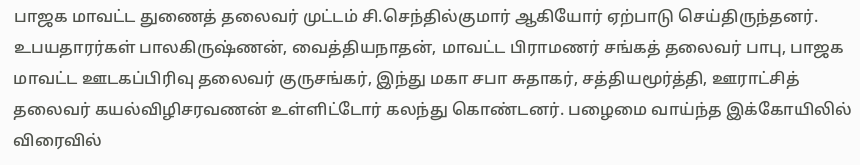பாஜக மாவட்ட துணைத் தலைவர் முட்டம் சி.செந்தில்குமார் ஆகியோர் ஏற்பாடு செய்திருந்தனர். உபயதாரர்கள் பாலகிருஷ்ணன், வைத்தியநாதன், மாவட்ட பிராமணர் சங்கத் தலைவர் பாபு, பாஜக மாவட்ட ஊடகப்பிரிவு தலைவர் குருசங்கர், இந்து மகா சபா சுதாகர், சத்தியமூர்த்தி, ஊராட்சித் தலைவர் கயல்விழிசரவணன் உள்ளிட்டோர் கலந்து கொண்டனர். பழைமை வாய்ந்த இக்கோயிலில் விரைவில்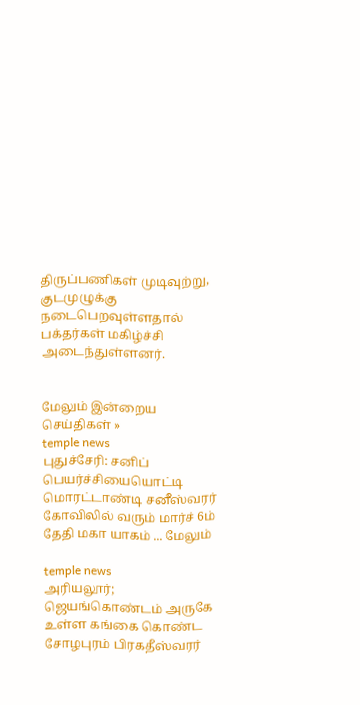திருப்பணிகள் முடிவுற்று, குடமுழுக்கு நடைபெறவுள்ளதால் பக்தர்கள் மகிழ்ச்சி அடைந்துள்ளனர்.


மேலும் இன்றைய செய்திகள் »
temple news
புதுச்சேரி: சனிப் பெயர்ச்சியையொட்டி மொரட்டாண்டி சனீஸ்வரர் கோவிலில் வரும் மார்ச் 6ம் தேதி மகா யாகம் ... மேலும்

temple news
அரியலூர்; ஜெயங்கொண்டம் அருகே உள்ள கங்கை கொண்ட சோழபுரம் பிரகதீஸ்வரர்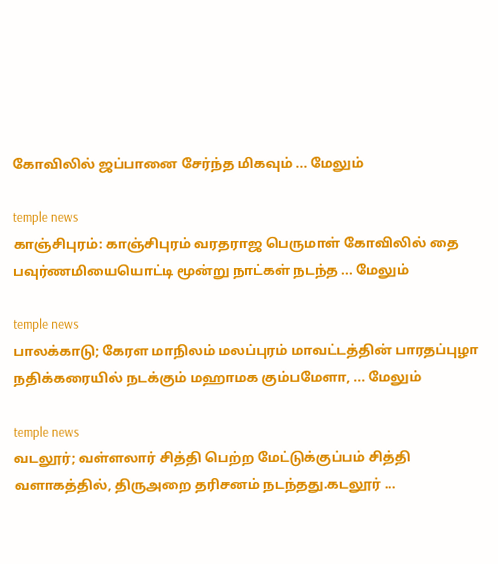கோவிலில் ஜப்பானை சேர்ந்த மிகவும் ... மேலும்

temple news
காஞ்சிபுரம்: காஞ்சிபுரம் வரதராஜ பெருமாள் கோவிலில் தை பவுர்ணமியையொட்டி மூன்று நாட்கள் நடந்த ... மேலும்

temple news
பாலக்காடு; கேரள மாநிலம் மலப்புரம் மாவட்டத்தின் பாரதப்புழா நதிக்கரையில் நடக்கும் மஹாமக கும்பமேளா, ... மேலும்

temple news
வடலூர்; வள்ளலார் சித்தி பெற்ற மேட்டுக்குப்பம் சித்தி வளாகத்தில், திருஅறை தரிசனம் நடந்தது.கடலூர் ...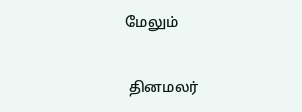மேலும்


 தினமலர்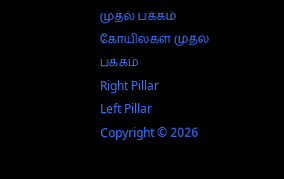முதல் பக்கம்   கோயில்கள் முதல் பக்கம்
Right Pillar
Left Pillar
Copyright © 2026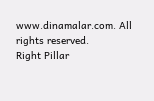www.dinamalar.com. All rights reserved.
Right Pillar